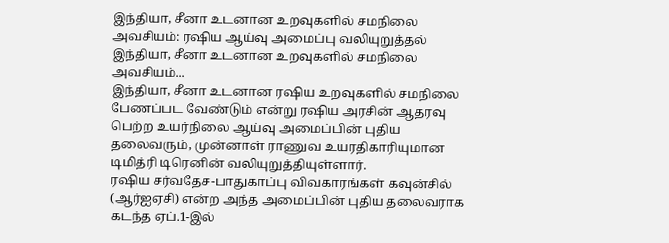இந்தியா, சீனா உடனான உறவுகளில் சமநிலை அவசியம்: ரஷிய ஆய்வு அமைப்பு வலியுறுத்தல்
இந்தியா, சீனா உடனான உறவுகளில் சமநிலை அவசியம்...
இந்தியா, சீனா உடனான ரஷிய உறவுகளில் சமநிலை பேணப்பட வேண்டும் என்று ரஷிய அரசின் ஆதரவு பெற்ற உயர்நிலை ஆய்வு அமைப்பின் புதிய தலைவரும், முன்னாள் ராணுவ உயரதிகாரியுமான டிமித்ரி டிரெனின் வலியுறுத்தியுள்ளார்.
ரஷிய சர்வதேச-பாதுகாப்பு விவகாரங்கள் கவுன்சில் (ஆர்ஐஏசி) என்ற அந்த அமைப்பின் புதிய தலைவராக கடந்த ஏப்.1-இல்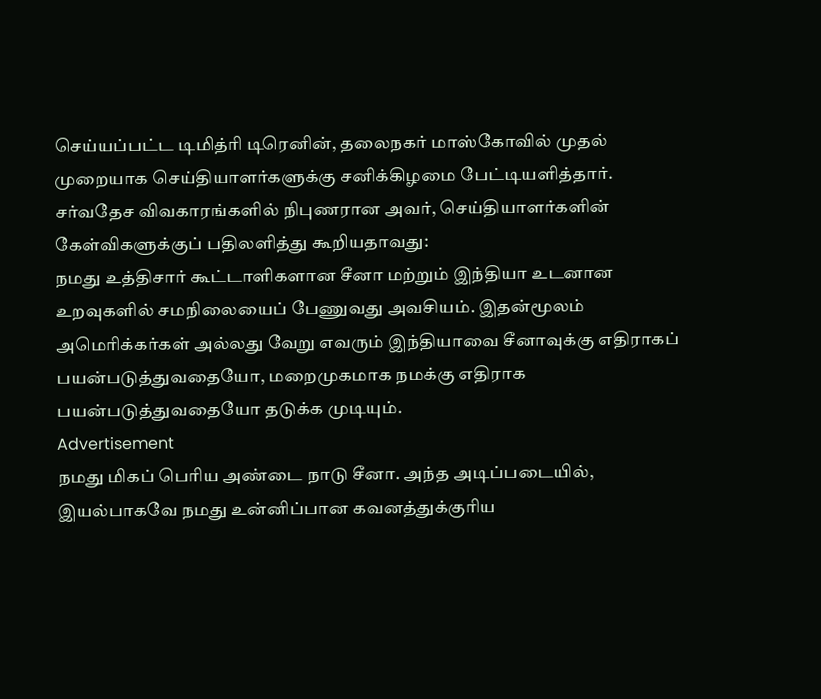செய்யப்பட்ட டிமித்ரி டிரெனின், தலைநகர் மாஸ்கோவில் முதல் முறையாக செய்தியாளர்களுக்கு சனிக்கிழமை பேட்டியளித்தார். சர்வதேச விவகாரங்களில் நிபுணரான அவர், செய்தியாளர்களின் கேள்விகளுக்குப் பதிலளித்து கூறியதாவது:
நமது உத்திசார் கூட்டாளிகளான சீனா மற்றும் இந்தியா உடனான உறவுகளில் சமநிலையைப் பேணுவது அவசியம். இதன்மூலம் அமெரிக்கர்கள் அல்லது வேறு எவரும் இந்தியாவை சீனாவுக்கு எதிராகப் பயன்படுத்துவதையோ, மறைமுகமாக நமக்கு எதிராக பயன்படுத்துவதையோ தடுக்க முடியும்.
Advertisement
நமது மிகப் பெரிய அண்டை நாடு சீனா. அந்த அடிப்படையில், இயல்பாகவே நமது உன்னிப்பான கவனத்துக்குரிய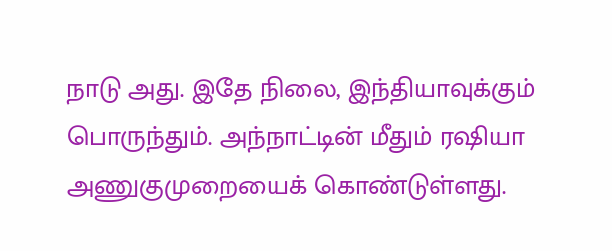நாடு அது. இதே நிலை, இந்தியாவுக்கும் பொருந்தும். அந்நாட்டின் மீதும் ரஷியா அணுகுமுறையைக் கொண்டுள்ளது.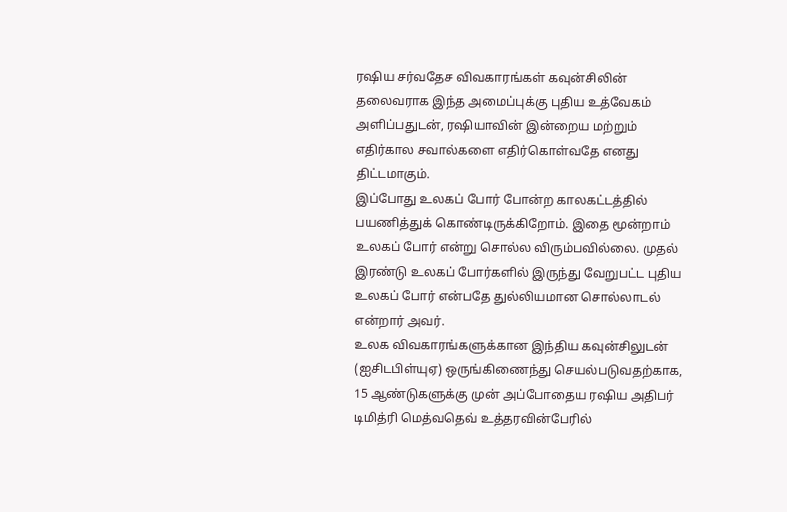ரஷிய சர்வதேச விவகாரங்கள் கவுன்சிலின் தலைவராக இந்த அமைப்புக்கு புதிய உத்வேகம் அளிப்பதுடன், ரஷியாவின் இன்றைய மற்றும் எதிர்கால சவால்களை எதிர்கொள்வதே எனது திட்டமாகும்.
இப்போது உலகப் போர் போன்ற காலகட்டத்தில் பயணித்துக் கொண்டிருக்கிறோம். இதை மூன்றாம் உலகப் போர் என்று சொல்ல விரும்பவில்லை. முதல் இரண்டு உலகப் போர்களில் இருந்து வேறுபட்ட புதிய உலகப் போர் என்பதே துல்லியமான சொல்லாடல் என்றார் அவர்.
உலக விவகாரங்களுக்கான இந்திய கவுன்சிலுடன் (ஐசிடபிள்யுஏ) ஒருங்கிணைந்து செயல்படுவதற்காக, 15 ஆண்டுகளுக்கு முன் அப்போதைய ரஷிய அதிபர் டிமித்ரி மெத்வதெவ் உத்தரவின்பேரில்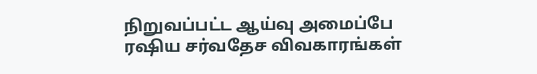நிறுவப்பட்ட ஆய்வு அமைப்பே ரஷிய சர்வதேச விவகாரங்கள்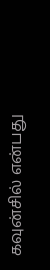கவுன்சில் என்பது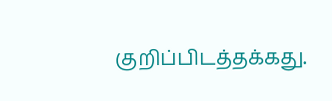குறிப்பிடத்தக்கது.